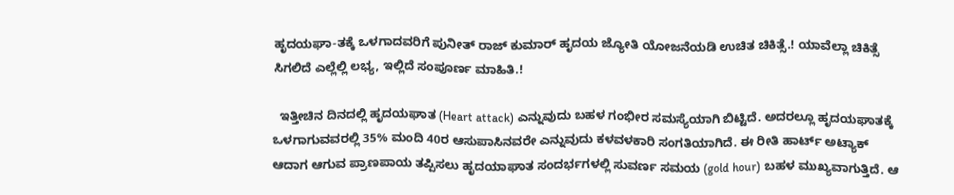ಹೃದಯಘಾ-ತಕ್ಕೆ ಒಳಗಾದವರಿಗೆ ಪುನೀತ್ ರಾಜ್ ಕುಮಾರ್ ಹೃದಯ ಜ್ಯೋತಿ ಯೋಜನೆಯಡಿ ಉಚಿತ ಚಿಕಿತ್ಸೆ.! ಯಾವೆಲ್ಲಾ ಚಿಕಿತ್ಸೆ ಸಿಗಲಿದೆ ಎಲ್ಲೆಲ್ಲಿ ಲಭ್ಯ, ಇಲ್ಲಿದೆ ಸಂಪೂರ್ಣ ಮಾಹಿತಿ.!

  ಇತ್ತೀಚಿನ ದಿನದಲ್ಲಿ ಹೃದಯಘಾತ (Heart attack) ಎನ್ನುವುದು ಬಹಳ ಗಂಭೀರ ಸಮಸ್ಯೆಯಾಗಿ ಬಿಟ್ಟಿದೆ. ಅದರಲ್ಲೂ ಹೃದಯಘಾತಕ್ಕೆ ಒಳಗಾಗುವವರಲ್ಲಿ 35% ಮಂದಿ 40ರ ಆಸುಪಾಸಿನವರೇ ಎನ್ನುವುದು ಕಳವಳಕಾರಿ ಸಂಗತಿಯಾಗಿದೆ. ಈ ರೀತಿ ಹಾರ್ಟ್ ಅಟ್ಯಾಕ್ ಆದಾಗ ಆಗುವ ಪ್ರಾಣಪಾಯ ತಪ್ಪಿಸಲು ಹೃದಯಾಘಾತ ಸಂದರ್ಭಗಳಲ್ಲಿ ಸುವರ್ಣ ಸಮಯ (gold hour) ಬಹಳ ಮುಖ್ಯವಾಗುತ್ತಿದೆ. ಆ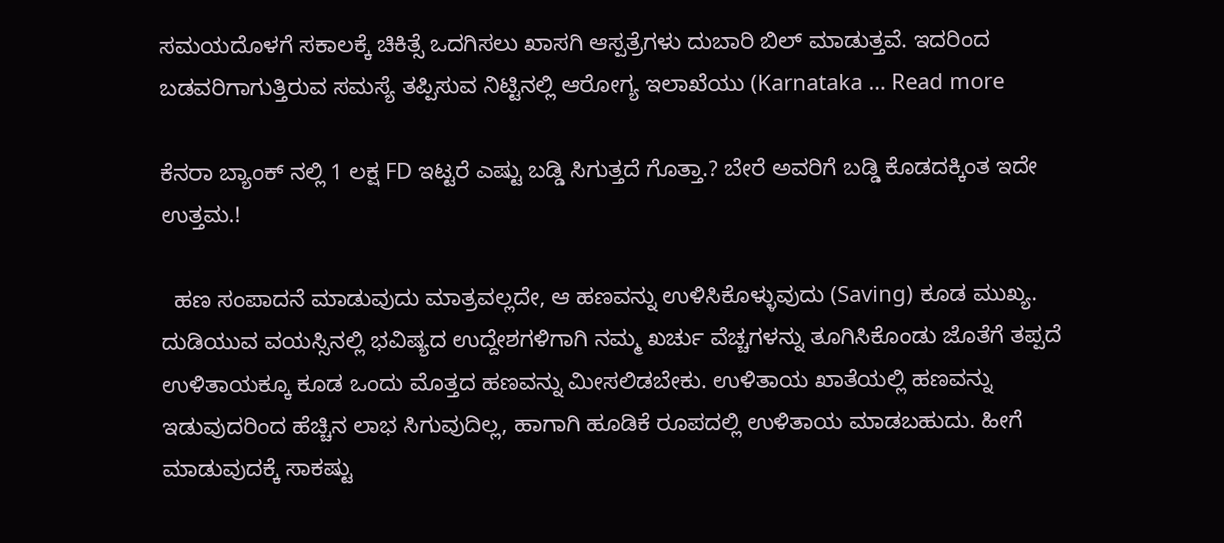ಸಮಯದೊಳಗೆ ಸಕಾಲಕ್ಕೆ ಚಿಕಿತ್ಸೆ ಒದಗಿಸಲು ಖಾಸಗಿ ಆಸ್ಪತ್ರೆಗಳು ದುಬಾರಿ ಬಿಲ್ ಮಾಡುತ್ತವೆ. ಇದರಿಂದ ಬಡವರಿಗಾಗುತ್ತಿರುವ ಸಮಸ್ಯೆ ತಪ್ಪಿಸುವ ನಿಟ್ಟಿನಲ್ಲಿ ಆರೋಗ್ಯ ಇಲಾಖೆಯು (Karnataka … Read more

ಕೆನರಾ ಬ್ಯಾಂಕ್ ನಲ್ಲಿ 1 ಲಕ್ಷ FD ಇಟ್ಟರೆ ಎಷ್ಟು ಬಡ್ಡಿ ಸಿಗುತ್ತದೆ ಗೊತ್ತಾ.? ಬೇರೆ ಅವರಿಗೆ ಬಡ್ಡಿ ಕೊಡದಕ್ಕಿಂತ ಇದೇ ಉತ್ತಮ.!

  ಹಣ ಸಂಪಾದನೆ ಮಾಡುವುದು ಮಾತ್ರವಲ್ಲದೇ, ಆ ಹಣವನ್ನು ಉಳಿಸಿಕೊಳ್ಳುವುದು (Saving) ಕೂಡ ಮುಖ್ಯ. ದುಡಿಯುವ ವಯಸ್ಸಿನಲ್ಲಿ ಭವಿಷ್ಯದ ಉದ್ದೇಶಗಳಿಗಾಗಿ ನಮ್ಮ ಖರ್ಚು ವೆಚ್ಚಗಳನ್ನು ತೂಗಿಸಿಕೊಂಡು ಜೊತೆಗೆ ತಪ್ಪದೆ ಉಳಿತಾಯಕ್ಕೂ ಕೂಡ ಒಂದು ಮೊತ್ತದ ಹಣವನ್ನು ಮೀಸಲಿಡಬೇಕು. ಉಳಿತಾಯ ಖಾತೆಯಲ್ಲಿ ಹಣವನ್ನು ಇಡುವುದರಿಂದ ಹೆಚ್ಚಿನ ಲಾಭ ಸಿಗುವುದಿಲ್ಲ, ಹಾಗಾಗಿ ಹೂಡಿಕೆ ರೂಪದಲ್ಲಿ ಉಳಿತಾಯ ಮಾಡಬಹುದು. ಹೀಗೆ ಮಾಡುವುದಕ್ಕೆ ಸಾಕಷ್ಟು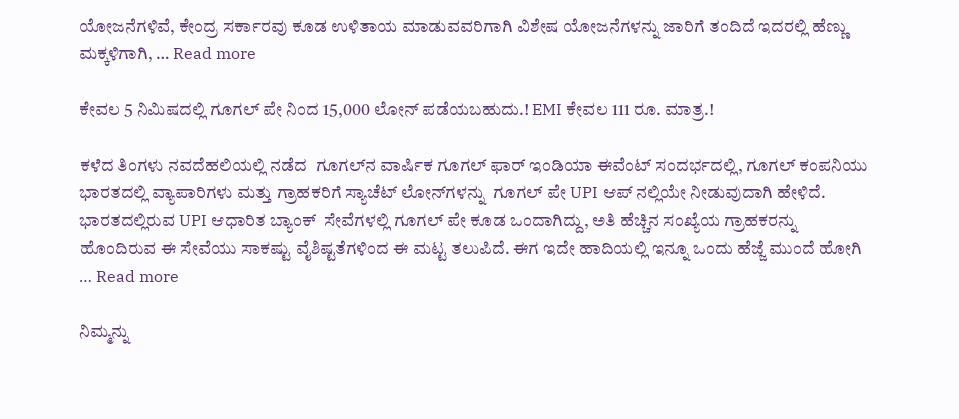ಯೋಜನೆಗಳಿವೆ, ಕೇಂದ್ರ ಸರ್ಕಾರವು ಕೂಡ ಉಳಿತಾಯ ಮಾಡುವವರಿಗಾಗಿ ವಿಶೇಷ ಯೋಜನೆಗಳನ್ನು ಜಾರಿಗೆ ತಂದಿದೆ ಇದರಲ್ಲಿ ಹೆಣ್ಣು ಮಕ್ಕಳಿಗಾಗಿ, … Read more

ಕೇವಲ 5 ನಿಮಿಷದಲ್ಲಿ ಗೂಗಲ್ ಪೇ ನಿಂದ 15,000 ಲೋನ್ ಪಡೆಯಬಹುದು.! EMI ಕೇವಲ 111 ರೂ. ಮಾತ್ರ.!

ಕಳೆದ ತಿಂಗಳು ನವದೆಹಲಿಯಲ್ಲಿ ನಡೆದ  ಗೂಗಲ್‌ನ ವಾರ್ಷಿಕ ಗೂಗಲ್ ಫಾರ್ ಇಂಡಿಯಾ ಈವೆಂಟ್ ಸಂದರ್ಭದಲ್ಲಿ, ಗೂಗಲ್ ಕಂಪನಿಯು ಭಾರತದಲ್ಲಿ ವ್ಯಾಪಾರಿಗಳು ಮತ್ತು ಗ್ರಾಹಕರಿಗೆ ಸ್ಯಾಚೆಟ್ ಲೋನ್‌ಗಳನ್ನು  ಗೂಗಲ್ ಪೇ UPI ಆಪ್ ನಲ್ಲಿಯೇ ನೀಡುವುದಾಗಿ ಹೇಳಿದೆ. ಭಾರತದಲ್ಲಿರುವ UPI ಆಧಾರಿತ ಬ್ಯಾಂಕ್  ಸೇವೆಗಳಲ್ಲಿ ಗೂಗಲ್ ಪೇ ಕೂಡ ಒಂದಾಗಿದ್ದು, ಅತಿ ಹೆಚ್ಚಿನ ಸಂಖ್ಯೆಯ ಗ್ರಾಹಕರನ್ನು ಹೊಂದಿರುವ ಈ ಸೇವೆಯು ಸಾಕಷ್ಟು ವೈಶಿಷ್ಟತೆಗಳಿಂದ ಈ ಮಟ್ಟ ತಲುಪಿದೆ. ಈಗ ಇದೇ ಹಾದಿಯಲ್ಲಿ ಇನ್ನೂ ಒಂದು ಹೆಜ್ಜೆ ಮುಂದೆ ಹೋಗಿ … Read more

ನಿಮ್ಮನ್ನು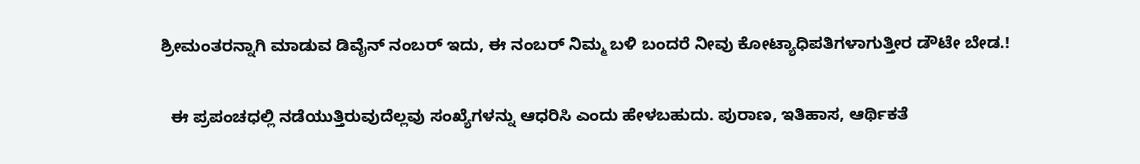ಶ್ರೀಮಂತರನ್ನಾಗಿ ಮಾಡುವ ಡಿವೈನ್ ನಂಬರ್ ಇದು, ಈ ನಂಬರ್ ನಿಮ್ಮ ಬಳಿ ಬಂದರೆ ನೀವು ಕೋಟ್ಯಾಧಿಪತಿಗಳಾಗುತ್ತೀರ ಡೌಟೇ ಬೇಡ.!

  ಈ ಪ್ರಪಂಚಧಲ್ಲಿ ನಡೆಯುತ್ತಿರುವುದೆಲ್ಲವು ಸಂಖ್ಯೆಗಳನ್ನು ಆಧರಿಸಿ ಎಂದು ಹೇಳಬಹುದು. ಪುರಾಣ, ಇತಿಹಾಸ, ಆರ್ಥಿಕತೆ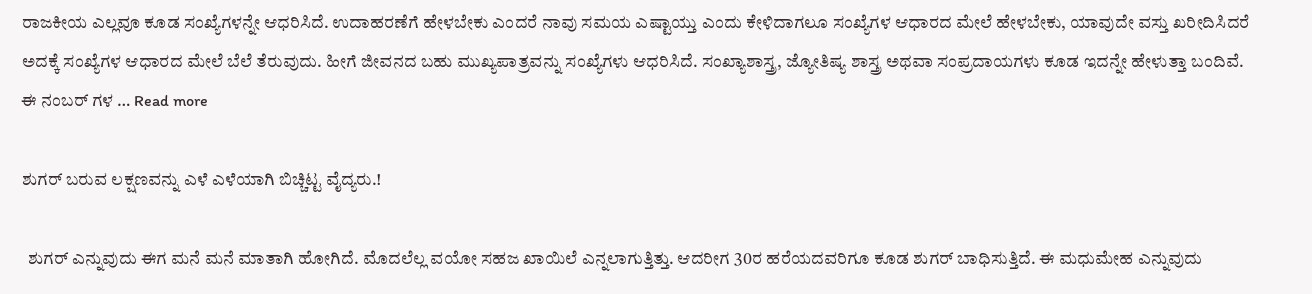ರಾಜಕೀಯ ಎಲ್ಲವೂ ಕೂಡ ಸಂಖ್ಯೆಗಳನ್ನೇ ಆಧರಿಸಿದೆ. ಉದಾಹರಣೆಗೆ ಹೇಳಬೇಕು ಎಂದರೆ ನಾವು ಸಮಯ ಎಷ್ಟಾಯ್ತು ಎಂದು ಕೇಳಿದಾಗಲೂ ಸಂಖ್ಯೆಗಳ ಆಧಾರದ ಮೇಲೆ ಹೇಳಬೇಕು, ಯಾವುದೇ ವಸ್ತು ಖರೀದಿಸಿದರೆ ಅದಕ್ಕೆ ಸಂಖ್ಯೆಗಳ ಆಧಾರದ ಮೇಲೆ ಬೆಲೆ ತೆರುವುದು. ಹೀಗೆ ಜೀವನದ ಬಹು ಮುಖ್ಯಪಾತ್ರವನ್ನು ಸಂಖ್ಯೆಗಳು ಆಧರಿಸಿದೆ. ಸಂಖ್ಯಾಶಾಸ್ತ್ರ, ಜ್ಯೋತಿಷ್ಯ ಶಾಸ್ತ್ರ ಅಥವಾ ಸಂಪ್ರದಾಯಗಳು ಕೂಡ ಇದನ್ನೇ ಹೇಳುತ್ತಾ ಬಂದಿವೆ. ಈ ನಂಬರ್ ಗಳ … Read more

ಶುಗರ್ ಬರುವ ಲಕ್ಷಣವನ್ನು ಎಳೆ ಎಳೆಯಾಗಿ ಬಿಚ್ಚಿಟ್ಟ ವೈದ್ಯರು.!

  ಶುಗರ್ ಎನ್ನುವುದು ಈಗ ಮನೆ ಮನೆ ಮಾತಾಗಿ ಹೋಗಿದೆ. ಮೊದಲೆಲ್ಲ ವಯೋ ಸಹಜ ಖಾಯಿಲೆ ಎನ್ನಲಾಗುತ್ತಿತ್ತು. ಆದರೀಗ 30ರ ಹರೆಯದವರಿಗೂ ಕೂಡ ಶುಗರ್ ಬಾಧಿಸುತ್ತಿದೆ. ಈ ಮಧುಮೇಹ ಎನ್ನುವುದು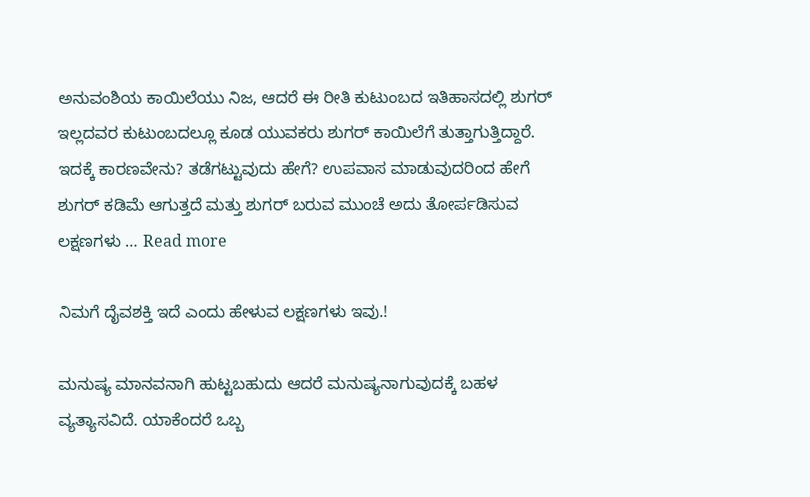ಅನುವಂಶಿಯ ಕಾಯಿಲೆಯು ನಿಜ, ಆದರೆ ಈ ರೀತಿ ಕುಟುಂಬದ ಇತಿಹಾಸದಲ್ಲಿ ಶುಗರ್ ಇಲ್ಲದವರ ಕುಟುಂಬದಲ್ಲೂ ಕೂಡ ಯುವಕರು ಶುಗರ್ ಕಾಯಿಲೆಗೆ ತುತ್ತಾಗುತ್ತಿದ್ದಾರೆ. ಇದಕ್ಕೆ ಕಾರಣವೇನು? ತಡೆಗಟ್ಟುವುದು ಹೇಗೆ? ಉಪವಾಸ ಮಾಡುವುದರಿಂದ ಹೇಗೆ ಶುಗರ್ ಕಡಿಮೆ ಆಗುತ್ತದೆ ಮತ್ತು ಶುಗರ್ ಬರುವ ಮುಂಚೆ ಅದು ತೋರ್ಪಡಿಸುವ ಲಕ್ಷಣಗಳು … Read more

ನಿಮಗೆ ದೈವಶಕ್ತಿ ಇದೆ ಎಂದು ಹೇಳುವ ಲಕ್ಷಣಗಳು ಇವು.!

ಮನುಷ್ಯ ಮಾನವನಾಗಿ ಹುಟ್ಟಬಹುದು ಆದರೆ ಮನುಷ್ಯನಾಗುವುದಕ್ಕೆ ಬಹಳ ವ್ಯತ್ಯಾಸವಿದೆ. ಯಾಕೆಂದರೆ ಒಬ್ಬ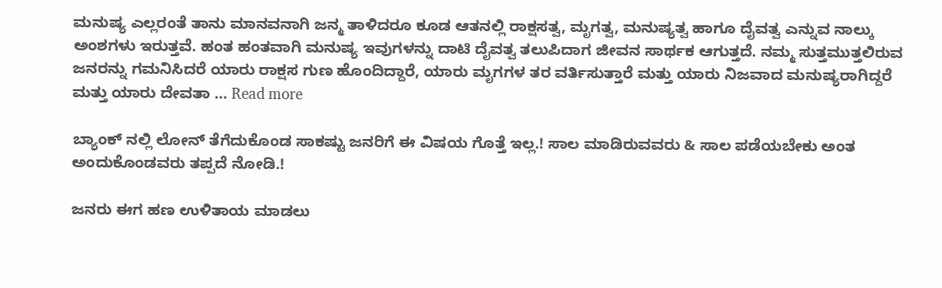ಮನುಷ್ಯ ಎಲ್ಲರಂತೆ ತಾನು ಮಾನವನಾಗಿ ಜನ್ಮ ತಾಳಿದರೂ ಕೂಡ ಆತನಲ್ಲಿ ರಾಕ್ಷಸತ್ವ, ಮೃಗತ್ವ, ಮನುಷ್ಯತ್ವ ಹಾಗೂ ದೈವತ್ವ ಎನ್ನುವ ನಾಲ್ಕು ಅಂಶಗಳು ಇರುತ್ತವೆ. ಹಂತ ಹಂತವಾಗಿ ಮನುಷ್ಯ ಇವುಗಳನ್ನು ದಾಟಿ ದೈವತ್ವ ತಲುಪಿದಾಗ ಜೀವನ ಸಾರ್ಥಕ ಆಗುತ್ತದೆ. ನಮ್ಮ ಸುತ್ತಮುತ್ತಲಿರುವ ಜನರನ್ನು ಗಮನಿಸಿದರೆ ಯಾರು ರಾಕ್ಷಸ ಗುಣ ಹೊಂದಿದ್ದಾರೆ, ಯಾರು ಮೃಗಗಳ ತರ ವರ್ತಿಸುತ್ತಾರೆ ಮತ್ತು ಯಾರು ನಿಜವಾದ ಮನುಷ್ಯರಾಗಿದ್ದರೆ ಮತ್ತು ಯಾರು ದೇವತಾ … Read more

ಬ್ಯಾಂಕ್ ನಲ್ಲಿ ಲೋನ್ ತೆಗೆದುಕೊಂಡ ಸಾಕಷ್ಟು ಜನರಿಗೆ ಈ ವಿಷಯ ಗೊತ್ತೆ ಇಲ್ಲ.! ಸಾಲ ಮಾಡಿರುವವರು & ಸಾಲ ಪಡೆಯಬೇಕು ಅಂತ ಅಂದುಕೊಂಡವರು ತಪ್ಪದೆ ನೋಡಿ.!

ಜನರು ಈಗ ಹಣ ಉಳಿತಾಯ ಮಾಡಲು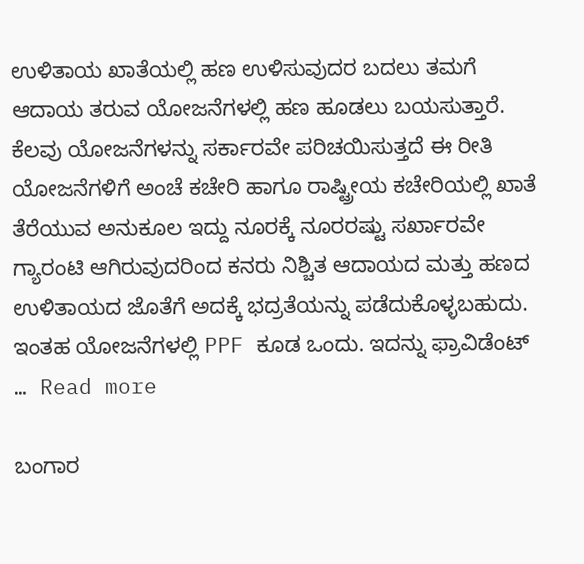ಉಳಿತಾಯ ಖಾತೆಯಲ್ಲಿ ಹಣ ಉಳಿಸುವುದರ ಬದಲು ತಮಗೆ ಆದಾಯ ತರುವ ಯೋಜನೆಗಳಲ್ಲಿ ಹಣ ಹೂಡಲು ಬಯಸುತ್ತಾರೆ. ಕೆಲವು ಯೋಜನೆಗಳನ್ನು ಸರ್ಕಾರವೇ ಪರಿಚಯಿಸುತ್ತದೆ ಈ ರೀತಿ ಯೋಜನೆಗಳಿಗೆ ಅಂಚೆ ಕಚೇರಿ ಹಾಗೂ ರಾಷ್ಟ್ರೀಯ ಕಚೇರಿಯಲ್ಲಿ ಖಾತೆ ತೆರೆಯುವ ಅನುಕೂಲ ಇದ್ದು ನೂರಕ್ಕೆ ನೂರರಷ್ಟು ಸರ್ಖಾರವೇ ಗ್ಯಾರಂಟಿ ಆಗಿರುವುದರಿಂದ ಕನರು ನಿಶ್ಚಿತ ಆದಾಯದ ಮತ್ತು ಹಣದ ಉಳಿತಾಯದ ಜೊತೆಗೆ ಅದಕ್ಕೆ ಭದ್ರತೆಯನ್ನು ಪಡೆದುಕೊಳ್ಳಬಹುದು. ಇಂತಹ ಯೋಜನೆಗಳಲ್ಲಿ PPF ಕೂಡ ಒಂದು. ಇದನ್ನು ಫ್ರಾವಿಡೆಂಟ್ … Read more

ಬಂಗಾರ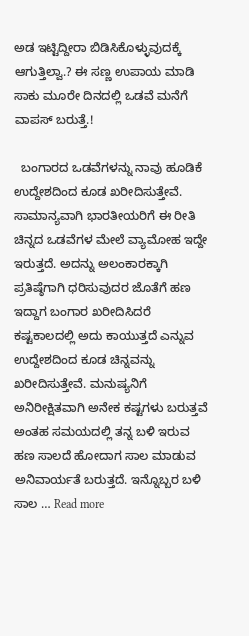ಅಡ ಇಟ್ಟಿದ್ದೀರಾ ಬಿಡಿಸಿಕೊಳ್ಳುವುದಕ್ಕೆ ಆಗುತ್ತಿಲ್ವಾ.? ಈ ಸಣ್ಣ ಉಪಾಯ ಮಾಡಿ ಸಾಕು ಮೂರೇ ದಿನದಲ್ಲಿ ಒಡವೆ ಮನೆಗೆ ವಾಪಸ್ ಬರುತ್ತೆ.!

  ಬಂಗಾರದ ಒಡವೆಗಳನ್ನು ನಾವು ಹೂಡಿಕೆ ಉದ್ದೇಶದಿಂದ ಕೂಡ ಖರೀದಿಸುತ್ತೇವೆ. ಸಾಮಾನ್ಯವಾಗಿ ಭಾರತೀಯರಿಗೆ ಈ ರೀತಿ ಚಿನ್ನದ ಒಡವೆಗಳ ಮೇಲೆ ವ್ಯಾಮೋಹ ಇದ್ದೇ ಇರುತ್ತದೆ. ಅದನ್ನು ಅಲಂಕಾರಕ್ಕಾಗಿ ಪ್ರತಿಷ್ಠೆಗಾಗಿ ಧರಿಸುವುದರ ಜೊತೆಗೆ ಹಣ ಇದ್ದಾಗ ಬಂಗಾರ ಖರೀದಿಸಿದರೆ ಕಷ್ಟಕಾಲದಲ್ಲಿ ಅದು ಕಾಯುತ್ತದೆ ಎನ್ನುವ ಉದ್ದೇಶದಿಂದ ಕೂಡ ಚಿನ್ನವನ್ನು ಖರೀದಿಸುತ್ತೇವೆ. ಮನುಷ್ಯನಿಗೆ ಅನಿರೀಕ್ಷಿತವಾಗಿ ಅನೇಕ ಕಷ್ಟಗಳು ಬರುತ್ತವೆ ಅಂತಹ ಸಮಯದಲ್ಲಿ ತನ್ನ ಬಳಿ ಇರುವ ಹಣ ಸಾಲದೆ ಹೋದಾಗ ಸಾಲ ಮಾಡುವ ಅನಿವಾರ್ಯತೆ ಬರುತ್ತದೆ. ಇನ್ನೊಬ್ಬರ ಬಳಿ ಸಾಲ … Read more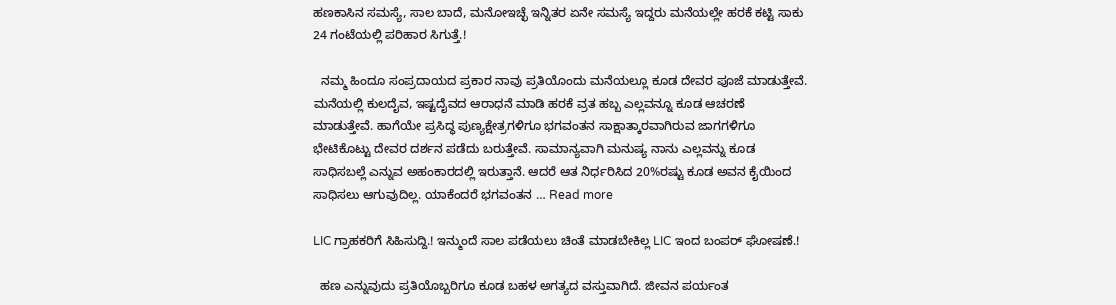ಹಣಕಾಸಿನ ಸಮಸ್ಯೆ, ಸಾಲ ಬಾದೆ, ಮನೋಇಚ್ಛೆ ಇನ್ನಿತರ ಏನೇ ಸಮಸ್ಯೆ ಇದ್ದರು ಮನೆಯಲ್ಲೇ ಹರಕೆ ಕಟ್ಟಿ ಸಾಕು 24 ಗಂಟೆಯಲ್ಲಿ ಪರಿಹಾರ ಸಿಗುತ್ತೆ.!

  ನಮ್ಮ ಹಿಂದೂ ಸಂಪ್ರದಾಯದ ಪ್ರಕಾರ ನಾವು ಪ್ರತಿಯೊಂದು ಮನೆಯಲ್ಲೂ ಕೂಡ ದೇವರ ಪೂಜೆ ಮಾಡುತ್ತೇವೆ. ಮನೆಯಲ್ಲಿ ಕುಲದೈವ, ಇಷ್ಟದೈವದ ಆರಾಧನೆ ಮಾಡಿ ಹರಕೆ ವ್ರತ ಹಬ್ಬ ಎಲ್ಲವನ್ನೂ ಕೂಡ ಆಚರಣೆ ಮಾಡುತ್ತೇವೆ. ಹಾಗೆಯೇ ಪ್ರಸಿದ್ಧ ಪುಣ್ಯಕ್ಷೇತ್ರಗಳಿಗೂ ಭಗವಂತನ ಸಾಕ್ಷಾತ್ಕಾರವಾಗಿರುವ ಜಾಗಗಳಿಗೂ ಭೇಟಿಕೊಟ್ಟು ದೇವರ ದರ್ಶನ ಪಡೆದು ಬರುತ್ತೇವೆ. ಸಾಮಾನ್ಯವಾಗಿ ಮನುಷ್ಯ ನಾನು ಎಲ್ಲವನ್ನು ಕೂಡ ಸಾಧಿಸಬಲ್ಲೆ ಎನ್ನುವ ಅಹಂಕಾರದಲ್ಲಿ ಇರುತ್ತಾನೆ. ಆದರೆ ಆತ ನಿರ್ಧರಿಸಿದ 20%ರಷ್ಟು ಕೂಡ ಅವನ ಕೈಯಿಂದ ಸಾಧಿಸಲು ಆಗುವುದಿಲ್ಲ. ಯಾಕೆಂದರೆ ಭಗವಂತನ … Read more

LIC ಗ್ರಾಹಕರಿಗೆ ಸಿಹಿಸುದ್ದಿ.! ಇನ್ಮುಂದೆ ಸಾಲ ಪಡೆಯಲು ಚಿಂತೆ ಮಾಡಬೇಕಿಲ್ಲ LIC ಇಂದ ಬಂಪರ್ ಘೋಷಣೆ.!

  ಹಣ ಎನ್ನುವುದು ಪ್ರತಿಯೊಬ್ಬರಿಗೂ ಕೂಡ ಬಹಳ ಅಗತ್ಯದ ವಸ್ತುವಾಗಿದೆ. ಜೀವನ ಪರ್ಯಂತ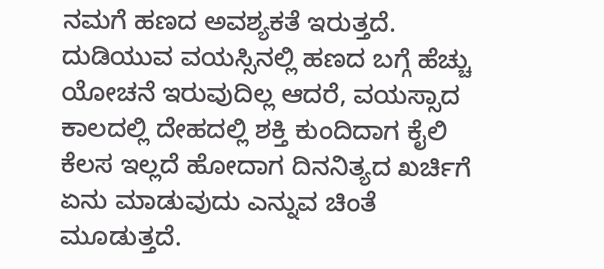ನಮಗೆ ಹಣದ ಅವಶ್ಯಕತೆ ಇರುತ್ತದೆ. ದುಡಿಯುವ ವಯಸ್ಸಿನಲ್ಲಿ ಹಣದ ಬಗ್ಗೆ ಹೆಚ್ಚು ಯೋಚನೆ ಇರುವುದಿಲ್ಲ ಆದರೆ, ವಯಸ್ಸಾದ ಕಾಲದಲ್ಲಿ ದೇಹದಲ್ಲಿ ಶಕ್ತಿ ಕುಂದಿದಾಗ ಕೈಲಿ ಕೆಲಸ ಇಲ್ಲದೆ ಹೋದಾಗ ದಿನನಿತ್ಯದ ಖರ್ಚಿಗೆ ಏನು ಮಾಡುವುದು ಎನ್ನುವ ಚಿಂತೆ ಮೂಡುತ್ತದೆ.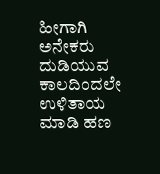ಹೀಗಾಗಿ ಅನೇಕರು ದುಡಿಯುವ ಕಾಲದಿಂದಲೇ ಉಳಿತಾಯ ಮಾಡಿ ಹಣ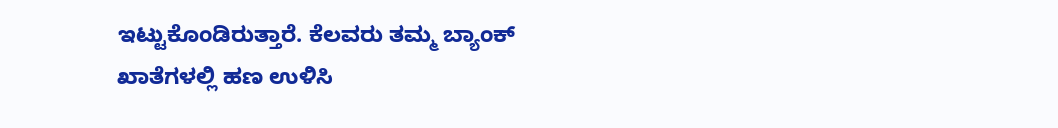ಇಟ್ಟುಕೊಂಡಿರುತ್ತಾರೆ. ಕೆಲವರು ತಮ್ಮ ಬ್ಯಾಂಕ್ ಖಾತೆಗಳಲ್ಲಿ ಹಣ ಉಳಿಸಿ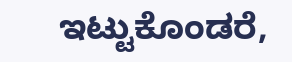ಇಟ್ಟುಕೊಂಡರೆ,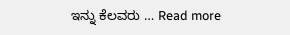ಇನ್ನು ಕೆಲವರು … Read more